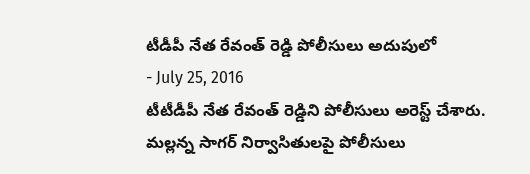టీడీపీ నేత రేవంత్ రెడ్డి పోలీసులు అదుపులో
- July 25, 2016
టీటీడీపీ నేత రేవంత్ రెడ్డిని పోలీసులు అరెస్ట్ చేశారు. మల్లన్న సాగర్ నిర్వాసితులపై పోలీసులు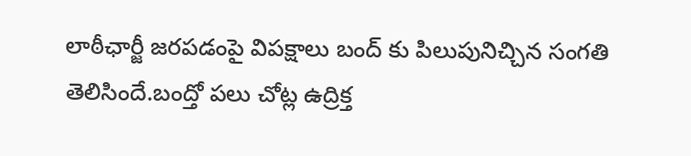లాఠీఛార్జీ జరపడంపై విపక్షాలు బంద్ కు పిలుపునిచ్చిన సంగతి తెలిసిందే.బంద్తో పలు చోట్ల ఉద్రిక్త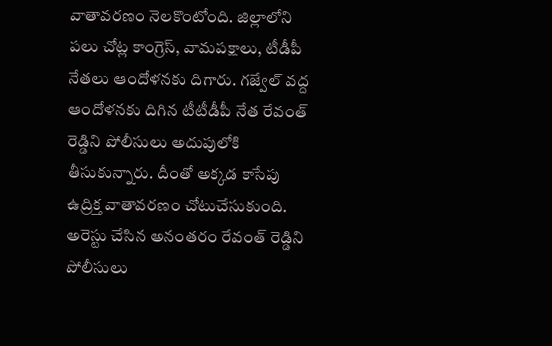వాతావరణం నెలకొంటోంది. జిల్లాలోని పలు చోట్ల కాంగ్రెస్, వామపక్షాలు, టీడీపీ నేతలు ఆందోళనకు దిగారు. గజ్వేల్ వద్ద ఆందోళనకు దిగిన టీటీడీపీ నేత రేవంత్ రెడ్డిని పోలీసులు అదుపులోకి తీసుకున్నారు. దీంతో అక్కడ కాసేపు ఉద్రిక్త వాతావరణం చోటుచేసుకుంది. అరెస్టు చేసిన అనంతరం రేవంత్ రెడ్డిని పోలీసులు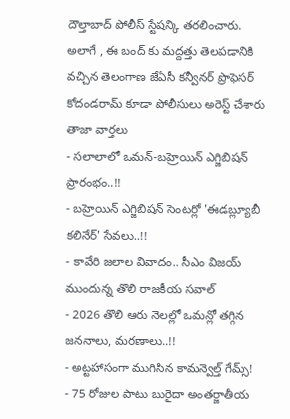దౌల్తాబాద్ పోలీస్ స్టేషన్కి తరలించారు. అలాగే , ఈ బంద్ కు మద్దత్తు తెలపడానికి వచ్చిన తెలంగాణ జేఏసీ కన్వీనర్ ప్రొఫెసర్ కోదండరామ్ కూడా పోలీసులు అరెస్ట్ చేశారు
తాజా వార్తలు
- సలాలాలో ఒమన్-బహ్రెయిన్ ఎగ్జిబిషన్ ప్రారంభం..!!
- బహ్రెయిన్ ఎగ్జిబిషన్ సెంటర్లో 'ఈడబ్ల్యూబీ కలినేర్' సేవలు..!!
- కావేరి జలాల వివాదం.. సీఎం విజయ్ ముందున్న తొలి రాజకీయ సవాల్
- 2026 తొలి ఆరు నెలల్లో ఒమన్లో తగ్గిన జననాలు, మరణాలు..!!
- అట్టహాసంగా ముగిసిన కామన్వెల్త్ గేమ్స్!
- 75 రోజుల పాటు బురైదా అంతర్జాతీయ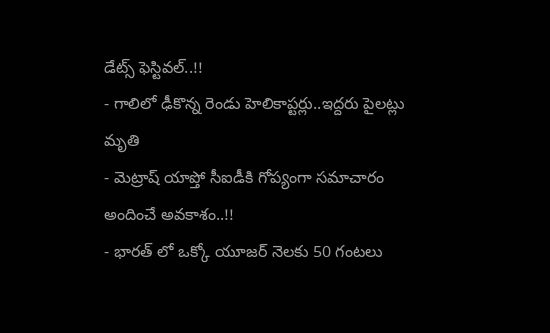డేట్స్ ఫెస్టివల్..!!
- గాలిలో ఢీకొన్న రెండు హెలికాప్టర్లు..ఇద్దరు పైలట్లు మృతి
- మెట్రాష్ యాప్తో సీఐడీకి గోప్యంగా సమాచారం అందించే అవకాశం..!!
- భారత్ లో ఒక్కో యూజర్ నెలకు 50 గంటలు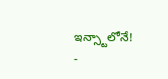ఇన్స్టాలోనే!
-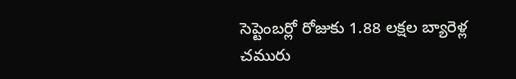సెప్టెంబర్లో రోజుకు 1.88 లక్షల బ్యారెళ్ల చమురు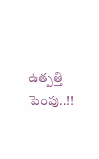ఉత్పత్తి పెంపు..!!